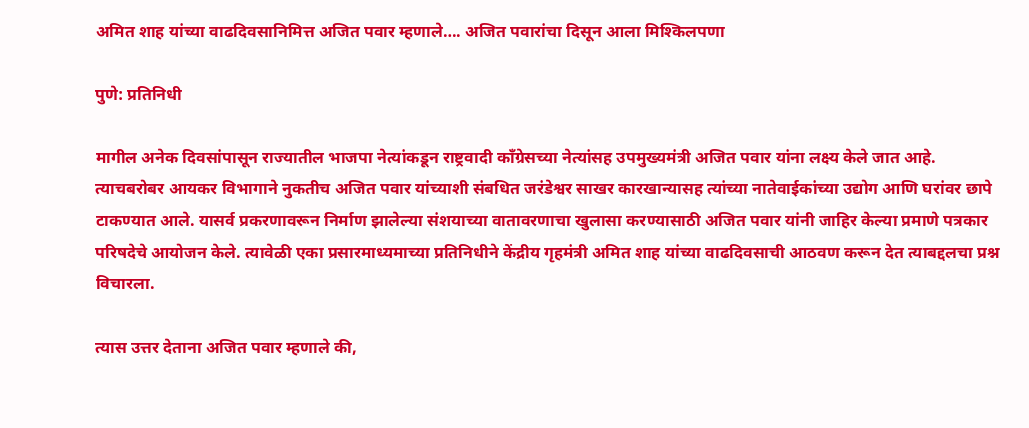अमित शाह यांच्या वाढदिवसानिमित्त अजित पवार म्हणाले…. अजित पवारांचा दिसून आला मिश्किलपणा

पुणे: प्रतिनिधी

मागील अनेक दिवसांपासून राज्यातील भाजपा नेत्यांकडून राष्ट्रवादी काँग्रेसच्या नेत्यांसह उपमुख्यमंत्री अजित पवार यांना लक्ष्य केले जात आहे. त्याचबरोबर आयकर विभागाने नुकतीच अजित पवार यांच्याशी संबधित जरंडेश्वर साखर कारखान्यासह त्यांच्या नातेवाईकांच्या उद्योग आणि घरांवर छापे टाकण्यात आले. यासर्व प्रकरणावरून निर्माण झालेल्या संशयाच्या वातावरणाचा खुलासा करण्यासाठी अजित पवार यांनी जाहिर केल्या प्रमाणे पत्रकार परिषदेचे आयोजन केले. त्यावेळी एका प्रसारमाध्यमाच्या प्रतिनिधीने केंद्रीय गृहमंत्री अमित शाह यांच्या वाढदिवसाची आठवण करून देत त्याबद्दलचा प्रश्न विचारला.

त्यास उत्तर देताना अजित पवार म्हणाले की,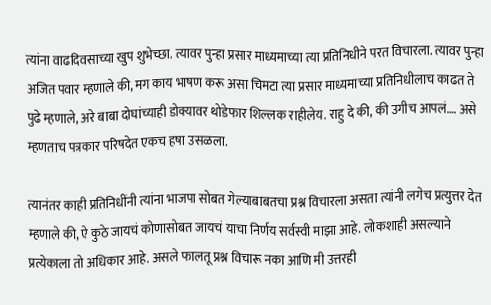त्यांना वाढदिवसाच्या खुप शुभेच्छा. त्यावर पुन्हा प्रसार माध्यमाच्या त्या प्रतिनिधीने परत विचारला. त्यावर पुन्हा अजित पवार म्हणाले की, मग काय भाषण करू असा चिमटा त्या प्रसार माध्यमाच्या प्रतिनिधीलाच काढत ते पुढे म्हणाले, अरे बाबा दोघांच्याही डोक्यावर थोडेफार शिल्लक राहीलेय. राहु दे की, की उगीच आपलं…. असे म्हणताच पत्रकार परिषदेत एकच हषा उसळला.

त्यानंतर काही प्रतिनिधींनी त्यांना भाजपा सोबत गेल्याबाबतचा प्रश्न विचारला असता त्यांनी लगेच प्रत्युत्तर देत म्हणाले की, ऐ कुठे जायचं कोणासोबत जायचं याचा निर्णय सर्वस्वी माझा आहे. लोकशाही असल्याने प्रत्येकाला तो अधिकार आहे. असले फालतू प्रश्न विचारू नका आणि मी उत्तरही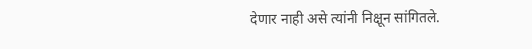देणार नाही असे त्यांनी निक्षून सांगितले.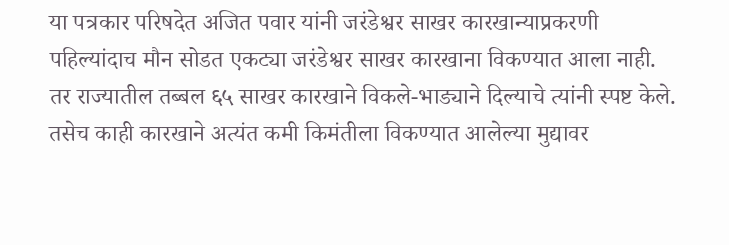या पत्रकार परिषदेत अजित पवार यांनी जरंडेश्वर साखर कारखान्याप्रकरणी पहिल्यांदाच मौन सोडत एकट्या जरंडेश्वर साखर कारखाना विकण्यात आला नाही. तर राज्यातील तब्बल ६५ साखर कारखाने विकले-भाड्याने दिल्याचे त्यांनी स्पष्ट केले. तसेच काही कारखाने अत्यंत कमी किमंतीला विकण्यात आलेल्या मुद्यावर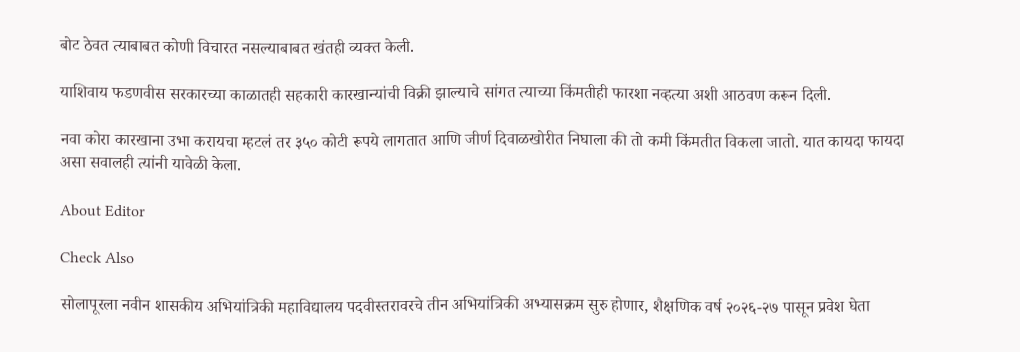बोट ठेवत त्याबाबत कोणी विचारत नसल्याबाबत खंतही व्यक्त केली.

याशिवाय फडणवीस सरकारच्या काळातही सहकारी कारखान्यांची विक्री झाल्याचे सांगत त्याच्या किंमतीही फारशा नव्हत्या अशी आठवण करून दिली.

नवा कोरा कारखाना उभा करायचा म्हटलं तर ३५० कोटी रूपये लागतात आणि जीर्ण दिवाळखोरीत निघाला की तो कमी किंमतीत विकला जातो. यात कायदा फायदा असा सवालही त्यांनी यावेळी केला.

About Editor

Check Also

सोलापूरला नवीन शासकीय अभियांत्रिकी महाविद्यालय पदवीस्तरावरचे तीन अभियांत्रिकी अभ्यासक्रम सुरु होणार, शैक्षणिक वर्ष २०२६-२७ पासून प्रवेश घेता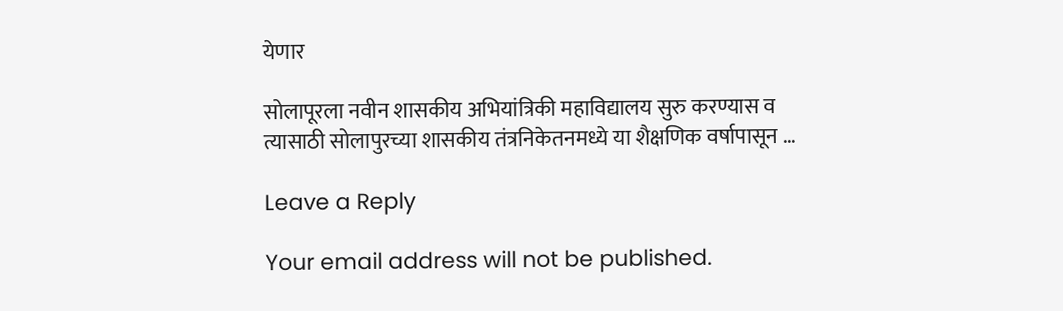येणार

सोलापूरला नवीन शासकीय अभियांत्रिकी महाविद्यालय सुरु करण्यास व त्यासाठी सोलापुरच्या शासकीय तंत्रनिकेतनमध्ये या शैक्षणिक वर्षापासून …

Leave a Reply

Your email address will not be published.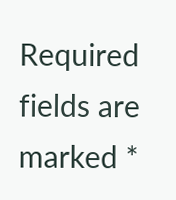Required fields are marked *